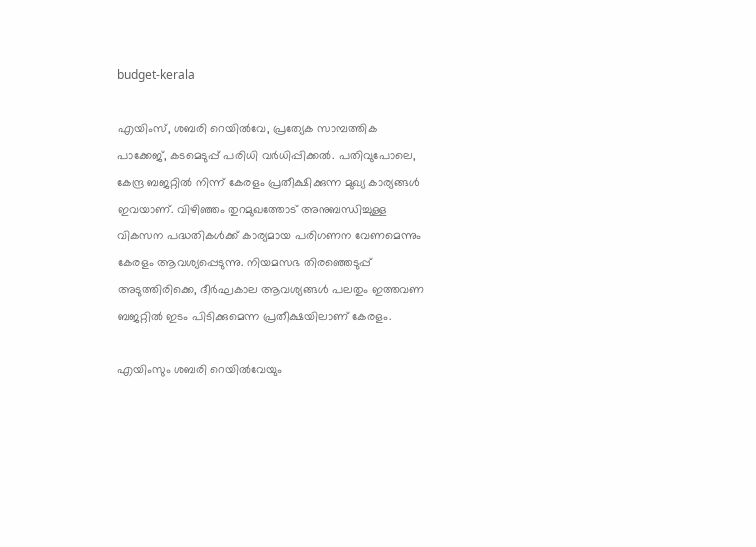budget-kerala

എയിംസ്, ശബരി റെയില്‍വേ, പ്രത്യേക സാമ്പത്തിക പാക്കേജ്, കടമെടുപ്പ് പരിധി വര്‍ധിപ്പിക്കല്‍. പതിവുപോലെ, കേന്ദ്ര ബജറ്റില്‍ നിന്ന് കേരളം പ്രതീക്ഷിക്കുന്ന മുഖ്യ കാര്യങ്ങള്‍ ഇവയാണ്. വിഴിഞ്ഞം തുറമുഖത്തോട് അനുബന്ധിച്ചുള്ള വികസന പദ്ധതികള്‍ക്ക് കാര്യമായ പരിഗണന വേണമെന്നും കേരളം ആവശ്യപ്പെടുന്നു. നിയമസഭ തിരഞ്ഞെടുപ്പ് അടുത്തിരിക്കെ, ദീര്‍ഘകാല ആവശ്യങ്ങള്‍ പലതും ഇത്തവണ ബജറ്റില്‍ ഇടം പിടിക്കുമെന്ന പ്രതീക്ഷയിലാണ് കേരളം.

എയിംസും ശബരി റെയില്‍വേയും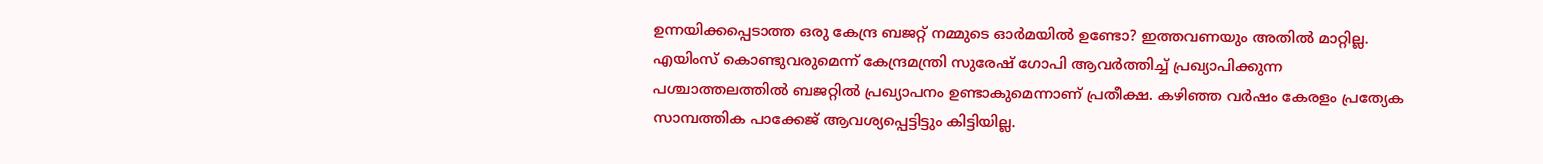ഉന്നയിക്കപ്പെടാത്ത ഒരു കേന്ദ്ര ബജറ്റ് നമ്മുടെ ഓര്‍മയില്‍ ഉണ്ടോ? ഇത്തവണയും അതില്‍ മാറ്റില്ല. എയിംസ് കൊണ്ടുവരുമെന്ന് കേന്ദ്രമന്ത്രി സുരേഷ് ഗോപി ആവര്‍ത്തിച്ച് പ്രഖ്യാപിക്കുന്ന പശ്ചാത്തലത്തില്‍ ബജറ്റില്‍ പ്രഖ്യാപനം ഉണ്ടാകുമെന്നാണ് പ്രതീക്ഷ. കഴിഞ്ഞ വര്‍ഷം കേരളം പ്രത്യേക സാമ്പത്തിക പാക്കേജ് ആവശ്യപ്പെട്ടിട്ടും കിട്ടിയില്ല.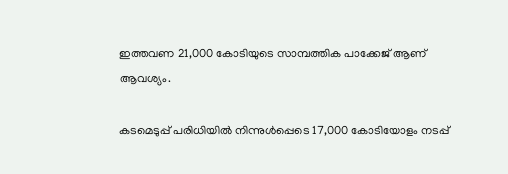ഇത്തവണ 21,000 കോടിയുടെ സാമ്പത്തിക പാക്കേജ് ആണ് ആവശ്യം.

കടമെടുപ്പ് പരിധിയില്‍ നിന്നുള്‍പ്പെടെ 17,000 കോടിയോളം നടപ്പ്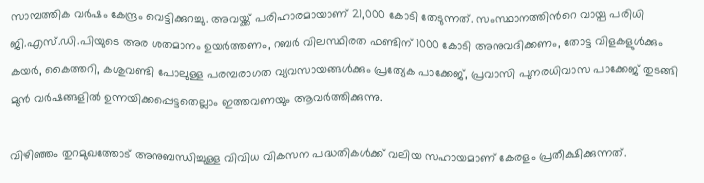സാമ്പത്തിക വര്‍ഷം കേന്ദ്രം വെട്ടിക്കുറച്ചു. അവയ്ക്ക് പരിഹാരമായാണ് 21,000 കോടി തേടുന്നത്. സംസ്ഥാനത്തിന്‍റെ വായ്പ പരിധി ജി.എസ്.ഡി.പിയുടെ അര ശതമാനം ഉയര്‍ത്തണം, റബര്‍ വിലസ്ഥിരത ഫണ്ടിന് 1000 കോടി അനുവദിക്കണം, തോട്ട വിളകളുള്‍ക്കും കയര്‍, കൈത്തറി, കശുവണ്ടി പോലുള്ള പരമ്പരാഗത വ്യവസായങ്ങള്‍ക്കും പ്രത്യേക പാക്കേജ്, പ്രവാസി പുനരധിവാസ പാക്കേജ് തുടങ്ങി മുന്‍ വര്‍ഷങ്ങളില്‍ ഉന്നയിക്കപ്പെട്ടതെല്ലാം ഇത്തവണയും ആവര്‍ത്തിക്കുന്നു.

വിഴിഞ്ഞം തുറമുഖത്തോട് അനുബന്ധിച്ചുള്ള വിവിധ വികസന പദ്ധതികള്‍ക്ക് വലിയ സഹായമാണ് കേരളം പ്രതീക്ഷിക്കുന്നത്.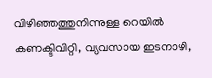വിഴിഞ്ഞത്തുനിന്നുള്ള റെയില്‍ കണക്ടിവിറ്റി, വ്യവസായ ഇടനാഴി,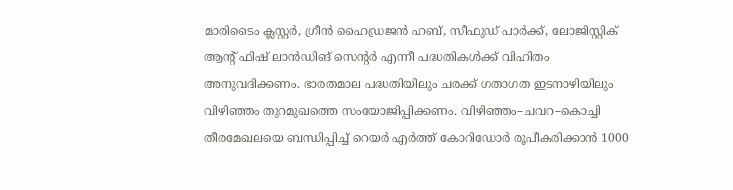മാരിടൈം ക്ലസ്റ്റര്‍, ഗ്രീന്‍ ഹൈഡ്രജന്‍ ഹബ്, സീഫുഡ് പാര്‍ക്ക്, ലോജിസ്റ്റിക് ആന്‍റ് ഫിഷ് ലാന്‍ഡിങ് സെന്‍റര്‍ എന്നീ പദ്ധതികള്‍ക്ക് വിഹിതം അനുവദിക്കണം. ഭാരതമാല പദ്ധതിയിലും ചരക്ക് ഗതാഗത ഇടനാഴിയിലും വിഴിഞ്ഞം തുറമുഖത്തെ സംയോജിപ്പിക്കണം. വിഴിഞ്ഞം–ചവറ–കൊച്ചി തീരമേഖലയെ ബന്ധിപ്പിച്ച് റെയര്‍ എര്‍ത്ത് കോറിഡോര്‍ രൂപീകരിക്കാന്‍ 1000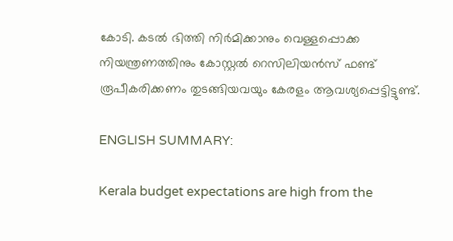കോടി. കടല്‍ ഭിത്തി നിര്‍മിക്കാനും വെള്ളപ്പൊക്ക നിയന്ത്രണത്തിനും കോസ്റ്റല്‍ റെസിലിയന്‍സ് ഫണ്ട് രൂപീകരിക്കണം തുടങ്ങിയവയും കേരളം ആവശ്യപ്പെട്ടിട്ടുണ്ട്.

ENGLISH SUMMARY:

Kerala budget expectations are high from the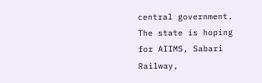central government. The state is hoping for AIIMS, Sabari Railway,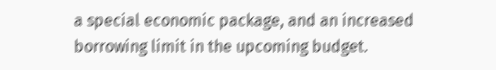a special economic package, and an increased borrowing limit in the upcoming budget.